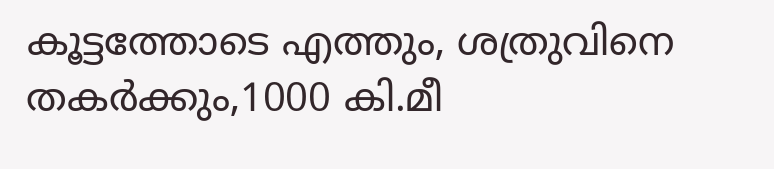കൂട്ടത്തോടെ എത്തും, ശത്രുവിനെ തകർക്കും,1000 കി.മീ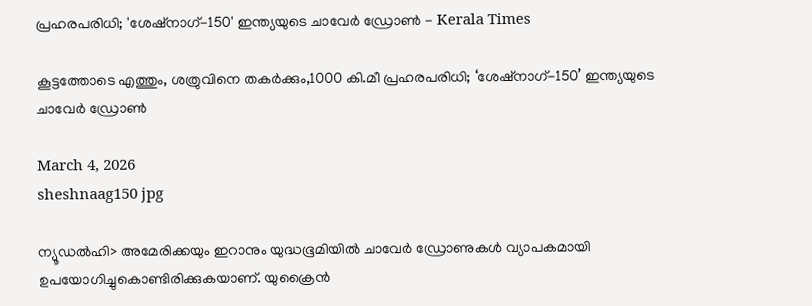പ്രഹരപരിധി; 'ശേഷ്‌നാഗ്-150' ഇന്ത്യയുടെ ചാവേർ ഡ്രോൺ - Kerala Times

കൂട്ടത്തോടെ എത്തും, ശത്രുവിനെ തകർക്കും,1000 കി.മീ പ്രഹരപരിധി; ‘ശേഷ്‌നാഗ്-150’ ഇന്ത്യയുടെ ചാവേർ ഡ്രോൺ

March 4, 2026
sheshnaag150 jpg

ന്യൂഡൽഹി> അമേരിക്കയും ഇറാനും യുദ്ധഭൂമിയിൽ ചാവേർ ഡ്രോണുകൾ വ്യാപകമായി ഉപയോഗിച്ചുകൊണ്ടിരിക്കുകയാണ്. യുക്രൈൻ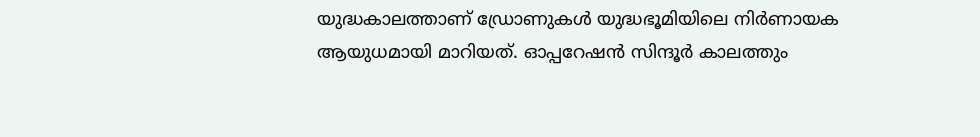യുദ്ധകാലത്താണ് ഡ്രോണുകൾ യുദ്ധഭൂമിയിലെ നിർണായക ആയുധമായി മാറിയത്. ഓപ്പറേഷൻ സിന്ദൂർ കാലത്തും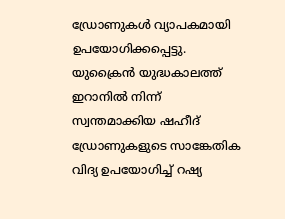ഡ്രോണുകൾ വ്യാപകമായി ഉപയോഗിക്കപ്പെട്ടു. യുക്രൈൻ യുദ്ധകാലത്ത് ഇറാനിൽ നിന്ന് സ്വന്തമാക്കിയ ഷഹീദ് ഡ്രോണുകളുടെ സാങ്കേതിക വിദ്യ ഉപയോഗിച്ച് റഷ്യ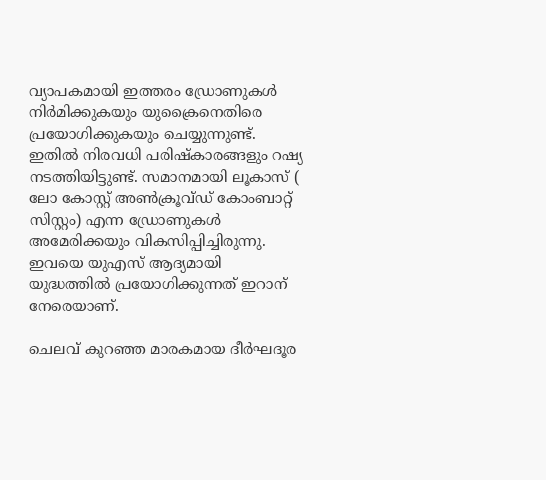വ്യാപകമായി ഇത്തരം ഡ്രോണുകൾ നിർമിക്കുകയും യുക്രൈനെതിരെ പ്രയോഗിക്കുകയും ചെയ്യുന്നുണ്ട്. ഇതിൽ നിരവധി പരിഷ്‌കാരങ്ങളും റഷ്യ നടത്തിയിട്ടുണ്ട്. സമാനമായി ലൂകാസ് ( ലോ കോസ്റ്റ് അൺക്രൂവ്ഡ് കോംബാറ്റ് സിസ്റ്റം) എന്ന ഡ്രോണുകൾ അമേരിക്കയും വികസിപ്പിച്ചിരുന്നു. ഇവയെ യുഎസ് ആദ്യമായി യുദ്ധത്തിൽ പ്രയോഗിക്കുന്നത് ഇറാന് നേരെയാണ്.

ചെലവ് കുറഞ്ഞ മാരകമായ ദീർഘദൂര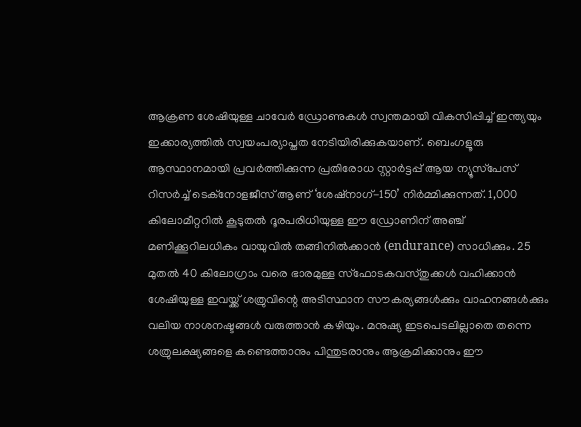ആക്രണ ശേഷിയുള്ള ചാവേർ ഡ്രോണുകൾ സ്വന്തമായി വികസിപ്പിച്ച് ഇന്ത്യയും ഇക്കാര്യത്തിൽ സ്വയംപര്യാപ്തത നേടിയിരിക്കുകയാണ്. ബെംഗളൂരു ആസ്ഥാനമായി പ്രവർത്തിക്കുന്ന പ്രതിരോധ സ്റ്റാർട്ടപ്പ് ആയ ന്യൂസ്‌പേസ് റിസർച്ച് ടെക്‌നോളജീസ് ആണ് ‘ശേഷ്‌നാഗ്-150’ നിർമ്മിക്കുന്നത്. 1,000 കിലോമീറ്ററിൽ കൂടുതൽ ദൂരപരിധിയുള്ള ഈ ഡ്രോണിന് അഞ്ച് മണിക്കൂറിലധികം വായുവിൽ തങ്ങിനിൽക്കാൻ (endurance) സാധിക്കും. 25 മുതൽ 40 കിലോഗ്രാം വരെ ഭാരമുള്ള സ്‌ഫോടകവസ്തുക്കൾ വഹിക്കാൻ ശേഷിയുള്ള ഇവയ്ക്ക് ശത്രുവിന്റെ അടിസ്ഥാന സൗകര്യങ്ങൾക്കും വാഹനങ്ങൾക്കും വലിയ നാശനഷ്ടങ്ങൾ വരുത്താൻ കഴിയും. മനുഷ്യ ഇടപെടലില്ലാതെ തന്നെ ശത്രുലക്ഷ്യങ്ങളെ കണ്ടെത്താനും പിന്തുടരാനും ആക്രമിക്കാനും ഈ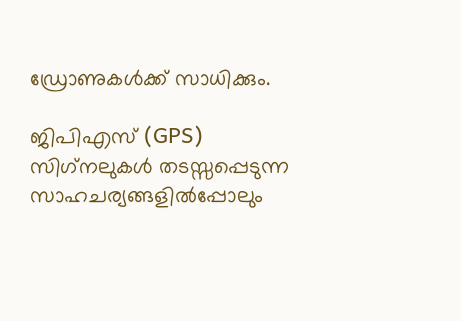ഡ്രോണുകൾക്ക് സാധിക്കും.

ജിപിഎസ് (GPS) സിഗ്‌നലുകൾ തടസ്സപ്പെടുന്ന സാഹചര്യങ്ങളിൽപ്പോലും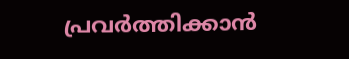പ്രവർത്തിക്കാൻ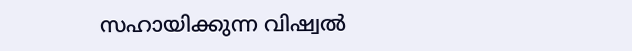സഹായിക്കുന്ന വിഷ്വൽ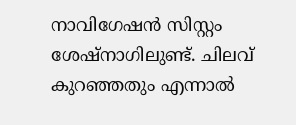നാവിഗേഷൻ സിസ്റ്റം ശേഷ്‌നാഗിലുണ്ട്. ചിലവ് കുറഞ്ഞതും എന്നാൽ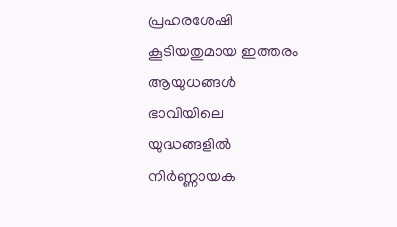പ്രഹരശേഷി കൂടിയതുമായ ഇത്തരം ആയുധങ്ങൾ ഭാവിയിലെ യുദ്ധങ്ങളിൽ നിർണ്ണായക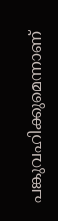പങ്കുവഹിക്കുമെന്നാണ്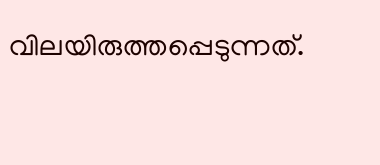വിലയിരുത്തപ്പെടുന്നത്.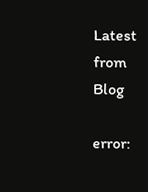Latest from Blog

error: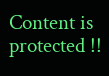Content is protected !!